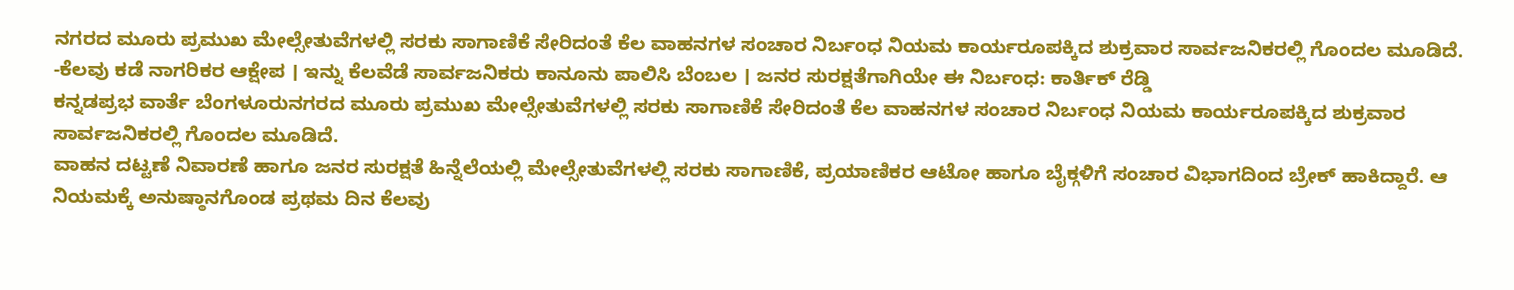ನಗರದ ಮೂರು ಪ್ರಮುಖ ಮೇಲ್ಸೇತುವೆಗಳಲ್ಲಿ ಸರಕು ಸಾಗಾಣಿಕೆ ಸೇರಿದಂತೆ ಕೆಲ ವಾಹನಗಳ ಸಂಚಾರ ನಿರ್ಬಂಧ ನಿಯಮ ಕಾರ್ಯರೂಪಕ್ಕಿದ ಶುಕ್ರವಾರ ಸಾರ್ವಜನಿಕರಲ್ಲಿ ಗೊಂದಲ ಮೂಡಿದೆ.
-ಕೆಲವು ಕಡೆ ನಾಗರಿಕರ ಆಕ್ಷೇಪ । ಇನ್ನು ಕೆಲವೆಡೆ ಸಾರ್ವಜನಿಕರು ಕಾನೂನು ಪಾಲಿಸಿ ಬೆಂಬಲ । ಜನರ ಸುರಕ್ಷತೆಗಾಗಿಯೇ ಈ ನಿರ್ಬಂಧ: ಕಾರ್ತಿಕ್ ರೆಡ್ಡಿ
ಕನ್ನಡಪ್ರಭ ವಾರ್ತೆ ಬೆಂಗಳೂರುನಗರದ ಮೂರು ಪ್ರಮುಖ ಮೇಲ್ಸೇತುವೆಗಳಲ್ಲಿ ಸರಕು ಸಾಗಾಣಿಕೆ ಸೇರಿದಂತೆ ಕೆಲ ವಾಹನಗಳ ಸಂಚಾರ ನಿರ್ಬಂಧ ನಿಯಮ ಕಾರ್ಯರೂಪಕ್ಕಿದ ಶುಕ್ರವಾರ ಸಾರ್ವಜನಿಕರಲ್ಲಿ ಗೊಂದಲ ಮೂಡಿದೆ.
ವಾಹನ ದಟ್ಟಣೆ ನಿವಾರಣೆ ಹಾಗೂ ಜನರ ಸುರಕ್ಷತೆ ಹಿನ್ನೆಲೆಯಲ್ಲಿ ಮೇಲ್ಸೇತುವೆಗಳಲ್ಲಿ ಸರಕು ಸಾಗಾಣಿಕೆ, ಪ್ರಯಾಣಿಕರ ಆಟೋ ಹಾಗೂ ಬೈಕ್ಗಳಿಗೆ ಸಂಚಾರ ವಿಭಾಗದಿಂದ ಬ್ರೇಕ್ ಹಾಕಿದ್ದಾರೆ. ಆ ನಿಯಮಕ್ಕೆ ಅನುಷ್ಠಾನಗೊಂಡ ಪ್ರಥಮ ದಿನ ಕೆಲವು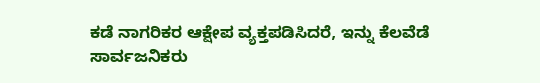ಕಡೆ ನಾಗರಿಕರ ಆಕ್ಷೇಪ ವ್ಯಕ್ತಪಡಿಸಿದರೆ, ಇನ್ನು ಕೆಲವೆಡೆ ಸಾರ್ವಜನಿಕರು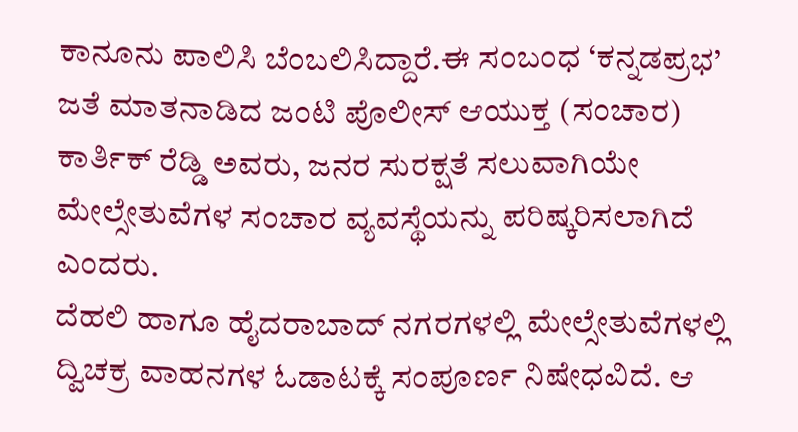ಕಾನೂನು ಪಾಲಿಸಿ ಬೆಂಬಲಿಸಿದ್ದಾರೆ.ಈ ಸಂಬಂಧ ‘ಕನ್ನಡಪ್ರಭ’ ಜತೆ ಮಾತನಾಡಿದ ಜಂಟಿ ಪೊಲೀಸ್ ಆಯುಕ್ತ (ಸಂಚಾರ) ಕಾರ್ತಿಕ್ ರೆಡ್ಡಿ ಅವರು, ಜನರ ಸುರಕ್ಷತೆ ಸಲುವಾಗಿಯೇ ಮೇಲ್ಸೇತುವೆಗಳ ಸಂಚಾರ ವ್ಯವಸ್ಥೆಯನ್ನು ಪರಿಷ್ಕರಿಸಲಾಗಿದೆ ಎಂದರು.
ದೆಹಲಿ ಹಾಗೂ ಹೈದರಾಬಾದ್ ನಗರಗಳಲ್ಲಿ ಮೇಲ್ಸೇತುವೆಗಳಲ್ಲಿ ದ್ವಿಚಕ್ರ ವಾಹನಗಳ ಓಡಾಟಕ್ಕೆ ಸಂಪೂರ್ಣ ನಿಷೇಧವಿದೆ. ಆ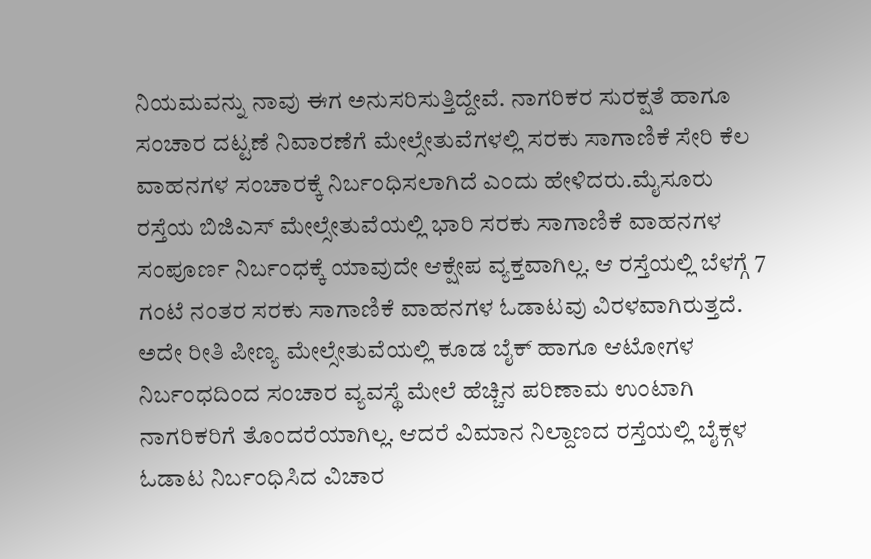ನಿಯಮವನ್ನು ನಾವು ಈಗ ಅನುಸರಿಸುತ್ತಿದ್ದೇವೆ. ನಾಗರಿಕರ ಸುರಕ್ಷತೆ ಹಾಗೂ ಸಂಚಾರ ದಟ್ಟಣೆ ನಿವಾರಣೆಗೆ ಮೇಲ್ಸೇತುವೆಗಳಲ್ಲಿ ಸರಕು ಸಾಗಾಣಿಕೆ ಸೇರಿ ಕೆಲ ವಾಹನಗಳ ಸಂಚಾರಕ್ಕೆ ನಿರ್ಬಂಧಿಸಲಾಗಿದೆ ಎಂದು ಹೇಳಿದರು.ಮೈಸೂರು ರಸ್ತೆಯ ಬಿಜಿಎಸ್ ಮೇಲ್ಸೇತುವೆಯಲ್ಲಿ ಭಾರಿ ಸರಕು ಸಾಗಾಣಿಕೆ ವಾಹನಗಳ ಸಂಪೂರ್ಣ ನಿರ್ಬಂಧಕ್ಕೆ ಯಾವುದೇ ಆಕ್ಷೇಪ ವ್ಯಕ್ತವಾಗಿಲ್ಲ. ಆ ರಸ್ತೆಯಲ್ಲಿ ಬೆಳಗ್ಗೆ 7 ಗಂಟೆ ನಂತರ ಸರಕು ಸಾಗಾಣಿಕೆ ವಾಹನಗಳ ಓಡಾಟವು ವಿರಳವಾಗಿರುತ್ತದೆ. ಅದೇ ರೀತಿ ಪೀಣ್ಯ ಮೇಲ್ಸೇತುವೆಯಲ್ಲಿ ಕೂಡ ಬೈಕ್ ಹಾಗೂ ಆಟೋಗಳ ನಿರ್ಬಂಧದಿಂದ ಸಂಚಾರ ವ್ಯವಸ್ಥೆ ಮೇಲೆ ಹೆಚ್ಚಿನ ಪರಿಣಾಮ ಉಂಟಾಗಿ ನಾಗರಿಕರಿಗೆ ತೊಂದರೆಯಾಗಿಲ್ಲ. ಆದರೆ ವಿಮಾನ ನಿಲ್ದಾಣದ ರಸ್ತೆಯಲ್ಲಿ ಬೈಕ್ಗಳ ಓಡಾಟ ನಿರ್ಬಂಧಿಸಿದ ವಿಚಾರ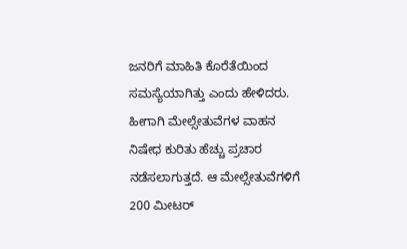ಜನರಿಗೆ ಮಾಹಿತಿ ಕೊರೆತೆಯಿಂದ ಸಮಸ್ಯೆಯಾಗಿತ್ತು ಎಂದು ಹೇಳಿದರು.
ಹೀಗಾಗಿ ಮೇಲ್ಸೇತುವೆಗಳ ವಾಹನ ನಿಷೇಧ ಕುರಿತು ಹೆಚ್ಚು ಪ್ರಚಾರ ನಡೆಸಲಾಗುತ್ತದೆ. ಆ ಮೇಲ್ಸೇತುವೆಗಳಿಗೆ 200 ಮೀಟರ್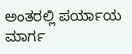ಅಂತರಲ್ಲಿ ಪರ್ಯಾಯ ಮಾರ್ಗ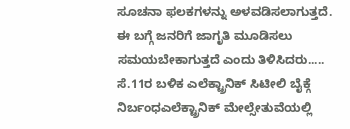ಸೂಚನಾ ಫಲಕಗಳನ್ನು ಅಳವಡಿಸಲಾಗುತ್ತದೆ. ಈ ಬಗ್ಗೆ ಜನರಿಗೆ ಜಾಗೃತಿ ಮೂಡಿಸಲು ಸಮಯಬೇಕಾಗುತ್ತದೆ ಎಂದು ತಿಳಿಸಿದರು.....
ಸೆ.11ರ ಬಳಿಕ ಎಲೆಕ್ಟ್ರಾನಿಕ್ ಸಿಟೀಲಿ ಬೈಕ್ಗೆ ನಿರ್ಬಂಧಎಲೆಕ್ಟ್ರಾನಿಕ್ ಮೇಲ್ಸೇತುವೆಯಲ್ಲಿ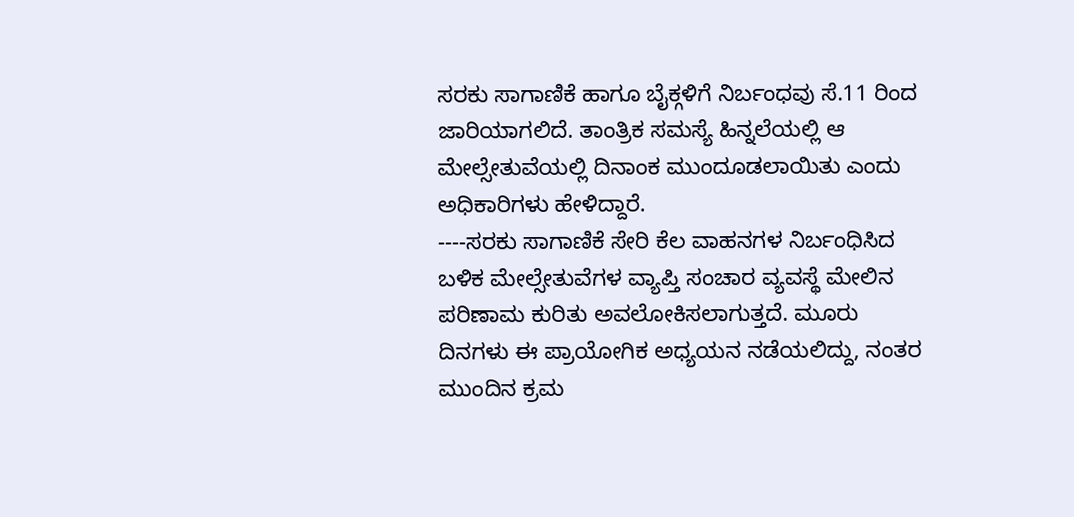ಸರಕು ಸಾಗಾಣಿಕೆ ಹಾಗೂ ಬೈಕ್ಗಳಿಗೆ ನಿರ್ಬಂಧವು ಸೆ.11 ರಿಂದ ಜಾರಿಯಾಗಲಿದೆ. ತಾಂತ್ರಿಕ ಸಮಸ್ಯೆ ಹಿನ್ನಲೆಯಲ್ಲಿ ಆ ಮೇಲ್ಸೇತುವೆಯಲ್ಲಿ ದಿನಾಂಕ ಮುಂದೂಡಲಾಯಿತು ಎಂದು ಅಧಿಕಾರಿಗಳು ಹೇಳಿದ್ದಾರೆ.
----ಸರಕು ಸಾಗಾಣಿಕೆ ಸೇರಿ ಕೆಲ ವಾಹನಗಳ ನಿರ್ಬಂಧಿಸಿದ ಬಳಿಕ ಮೇಲ್ಸೇತುವೆಗಳ ವ್ಯಾಪ್ತಿ ಸಂಚಾರ ವ್ಯವಸ್ಥೆ ಮೇಲಿನ ಪರಿಣಾಮ ಕುರಿತು ಅವಲೋಕಿಸಲಾಗುತ್ತದೆ. ಮೂರು ದಿನಗಳು ಈ ಪ್ರಾಯೋಗಿಕ ಅಧ್ಯಯನ ನಡೆಯಲಿದ್ದು, ನಂತರ ಮುಂದಿನ ಕ್ರಮ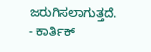ಜರುಗಿಸಲಾಗುತ್ತದೆ.
- ಕಾರ್ತಿಕ್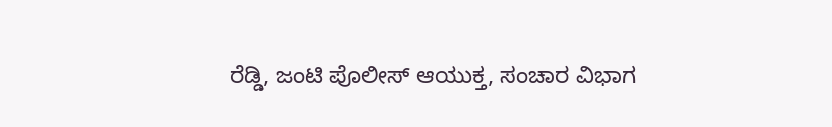ರೆಡ್ಡಿ, ಜಂಟಿ ಪೊಲೀಸ್ ಆಯುಕ್ತ, ಸಂಚಾರ ವಿಭಾಗ